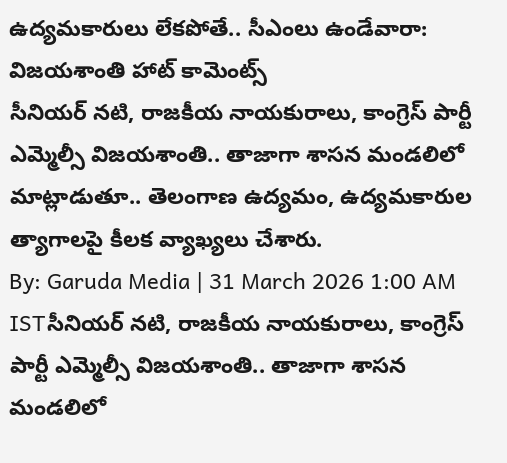ఉద్యమకారులు లేకపోతే.. సీఎంలు ఉండేవారా: విజయశాంతి హాట్ కామెంట్స్
సీనియర్ నటి, రాజకీయ నాయకురాలు, కాంగ్రెస్ పార్టీ ఎమ్మెల్సీ విజయశాంతి.. తాజాగా శాసన మండలిలో మాట్లాడుతూ.. తెలంగాణ ఉద్యమం, ఉద్యమకారుల త్యాగాలపై కీలక వ్యాఖ్యలు చేశారు.
By: Garuda Media | 31 March 2026 1:00 AM ISTసీనియర్ నటి, రాజకీయ నాయకురాలు, కాంగ్రెస్ పార్టీ ఎమ్మెల్సీ విజయశాంతి.. తాజాగా శాసన మండలిలో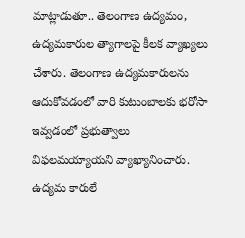మాట్లాడుతూ.. తెలంగాణ ఉద్యమం, ఉద్యమకారుల త్యాగాలపై కీలక వ్యాఖ్యలు చేశారు. తెలంగాణ ఉద్యమకారులను ఆదుకోవడంలో వారి కుటుంబాలకు భరోసా ఇవ్వడంలో ప్రభుత్వాలు విఫలమయ్యాయని వ్యాఖ్యానించారు. ఉద్యమ కారులే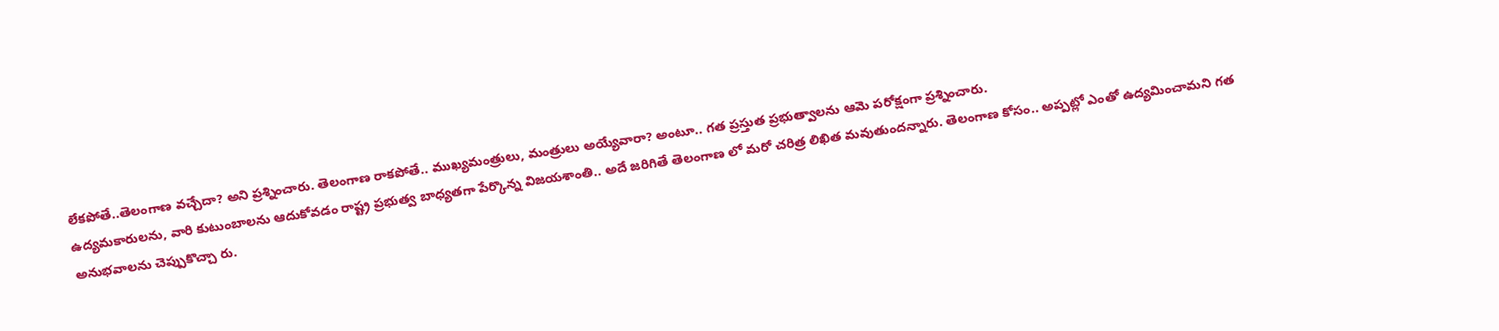లేకపోతే..తెలంగాణ వచ్చేదా? అని ప్రశ్నించారు. తెలంగాణ రాకపోతే.. ముఖ్యమంత్రులు, మంత్రులు అయ్యేవారా? అంటూ.. గత ప్రస్తుత ప్రభుత్వాలను ఆమె పరోక్షంగా ప్రశ్నించారు.
ఉద్యమకారులను, వారి కుటుంబాలను ఆదుకోవడం రాష్ట్ర ప్రభుత్వ బాధ్యతగా పేర్కొన్న విజయశాంతి.. అదే జరిగితే తెలంగాణ లో మరో చరిత్ర లిఖిత మవుతుందన్నారు. తెలంగాణ కోసం.. అప్పట్లో ఎంతో ఉద్యమించామని గత అనుభవాలను చెప్పుకొచ్చా రు.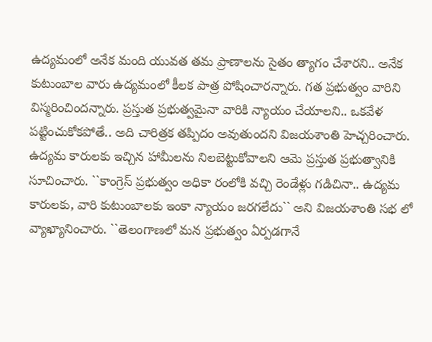ఉద్యమంలో అనేక మంది యువత తమ ప్రాణాలను సైతం త్యాగం చేశారని.. అనేక కుటుంబాల వారు ఉద్యమంలో కీలక పాత్ర పోషించారన్నారు. గత ప్రభుత్వం వారిని విస్మరించిందన్నారు. ప్రస్తుత ప్రభుత్వమైనా వారికి న్యాయం చేయాలని.. ఒకవేళ పట్టించుకోకపోతే.. అది చారిత్రక తప్పిదం అవుతుందని విజయశాంతి హెచ్చరించారు.
ఉద్యమ కారులకు ఇచ్చిన హామీలను నిలబెట్టుకోవాలని ఆమె ప్రస్తుత ప్రభుత్వానికి సూచించారు. ``కాంగ్రెస్ ప్రభుత్వం అధికా రంలోకి వచ్చి రెండేళ్లు గడిచినా.. ఉద్యమ కారులకు, వారి కుటుంబాలకు ఇంకా న్యాయం జరగలేదు`` అని విజయశాంతి సభ లో వ్యాఖ్యానించారు. ``తెలంగాణలో మన ప్రభుత్వం ఏర్పడగానే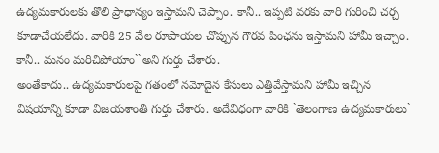ఉద్యమకారులకు తొలి ప్రాధాన్యం ఇస్తామని చెప్పాం. కానీ.. ఇప్పటి వరకు వారి గురించి చర్చ కూడాచేయలేదు. వారికి 25 వేల రూపాయల చొప్పున గౌరవ పింఛను ఇస్తామని హామీ ఇచ్చాం. కానీ.. మనం మరిచిపోయాం``అని గుర్తు చేశారు.
అంతేకాదు.. ఉద్యమకారులపై గతంలో నమోదైన కేసులు ఎత్తివేస్తామని హామీ ఇచ్చిన విషయాన్ని కూడా విజయశాంతి గుర్తు చేశారు. అదేవిధంగా వారికి `తెలంగాణ ఉద్యమకారులు`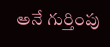అనే గుర్తింపు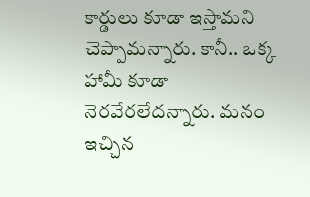కార్డులు కూడా ఇస్తామని చెప్పామన్నారు. కానీ.. ఒక్క హామీ కూడా నెరవేరలేదన్నారు. మనం ఇచ్చిన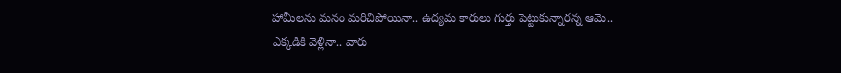హామీలను మనం మరిచిపోయినా.. ఉద్యమ కారులు గుర్తు పెట్టుకున్నారన్న ఆమె.. ఎక్కడికి వెళ్లినా.. వారు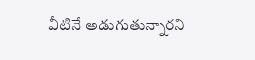వీటినే అడుగుతున్నారని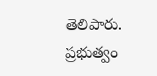తెలిపారు. ప్రభుత్వం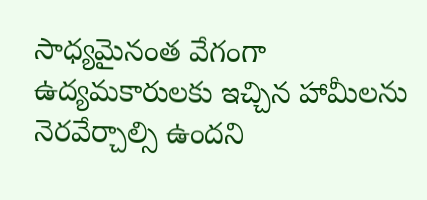సాధ్యమైనంత వేగంగా ఉద్యమకారులకు ఇచ్చిన హామీలను నెరవేర్చాల్సి ఉందని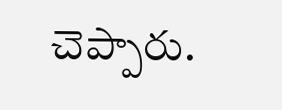చెప్పారు.